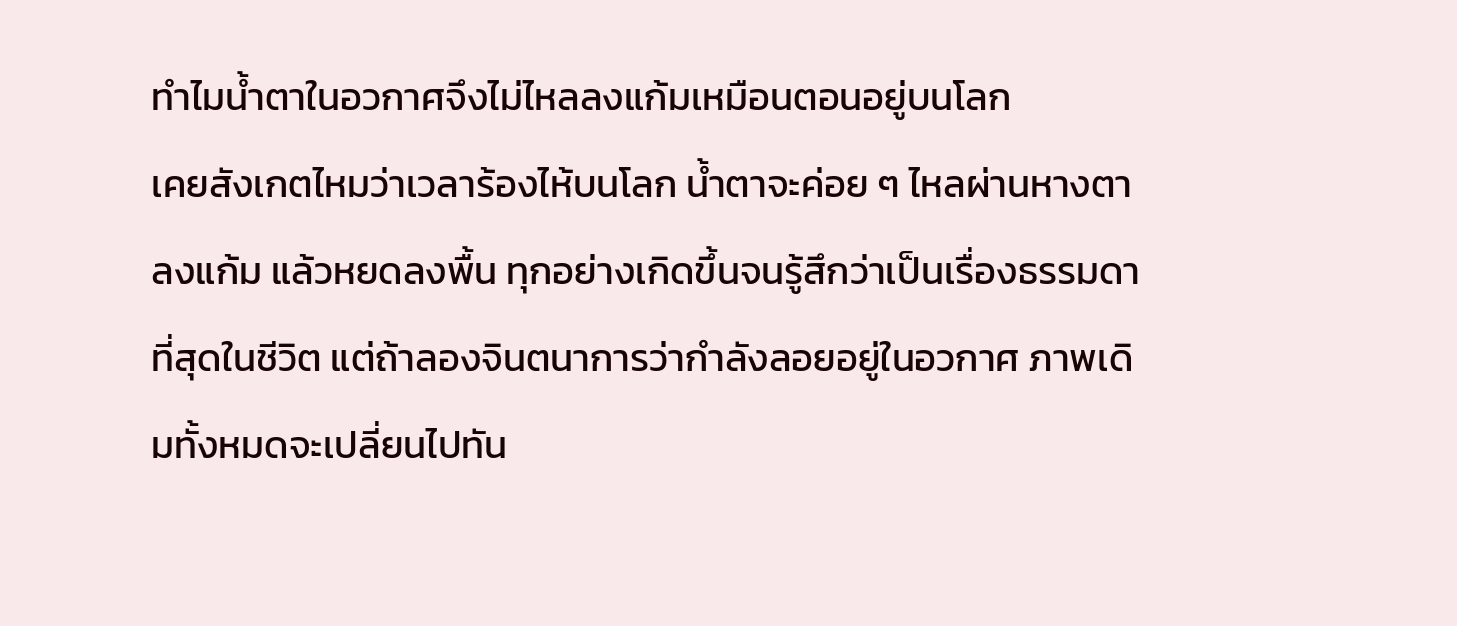ทำไมน้ำตาในอวกาศจึงไม่ไหลลงแก้มเหมือนตอนอยู่บนโลก
เคยสังเกตไหมว่าเวลาร้องไห้บนโลก น้ำตาจะค่อย ๆ ไหลผ่านหางตา ลงแก้ม แล้วหยดลงพื้น ทุกอย่างเกิดขึ้นจนรู้สึกว่าเป็นเรื่องธรรมดาที่สุดในชีวิต แต่ถ้าลองจินตนาการว่ากำลังลอยอยู่ในอวกาศ ภาพเดิมทั้งหมดจะเปลี่ยนไปทัน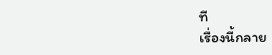ที
เรื่องนี้กลาย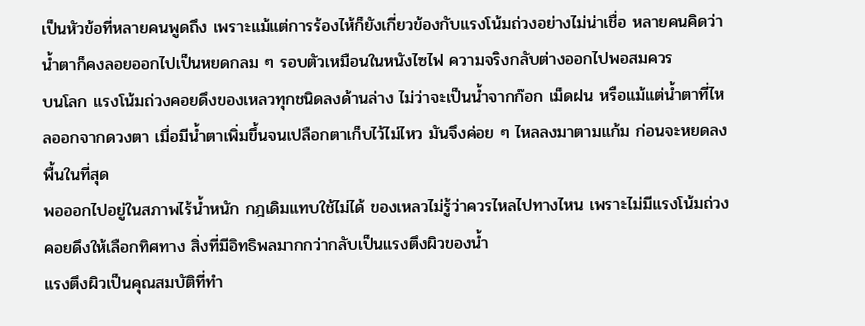เป็นหัวข้อที่หลายคนพูดถึง เพราะแม้แต่การร้องไห้ก็ยังเกี่ยวข้องกับแรงโน้มถ่วงอย่างไม่น่าเชื่อ หลายคนคิดว่าน้ำตาก็คงลอยออกไปเป็นหยดกลม ๆ รอบตัวเหมือนในหนังไซไฟ ความจริงกลับต่างออกไปพอสมควร
บนโลก แรงโน้มถ่วงคอยดึงของเหลวทุกชนิดลงด้านล่าง ไม่ว่าจะเป็นน้ำจากก๊อก เม็ดฝน หรือแม้แต่น้ำตาที่ไหลออกจากดวงตา เมื่อมีน้ำตาเพิ่มขึ้นจนเปลือกตาเก็บไว้ไม่ไหว มันจึงค่อย ๆ ไหลลงมาตามแก้ม ก่อนจะหยดลงพื้นในที่สุด
พอออกไปอยู่ในสภาพไร้น้ำหนัก กฎเดิมแทบใช้ไม่ได้ ของเหลวไม่รู้ว่าควรไหลไปทางไหน เพราะไม่มีแรงโน้มถ่วงคอยดึงให้เลือกทิศทาง สิ่งที่มีอิทธิพลมากกว่ากลับเป็นแรงตึงผิวของน้ำ
แรงตึงผิวเป็นคุณสมบัติที่ทำ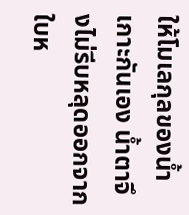ให้โมเลกุลของน้ำเกาะกันเอง น้ำตาจึงไม่รีบหลุดออกจากใบห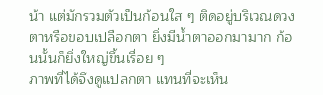น้า แต่มักรวมตัวเป็นก้อนใส ๆ ติดอยู่บริเวณดวงตาหรือขอบเปลือกตา ยิ่งมีน้ำตาออกมามาก ก้อนนั้นก็ยิ่งใหญ่ขึ้นเรื่อย ๆ
ภาพที่ได้จึงดูแปลกตา แทนที่จะเห็น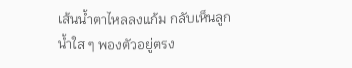เส้นน้ำตาไหลลงแก้ม กลับเห็นลูกน้ำใส ๆ พองตัวอยู่ตรง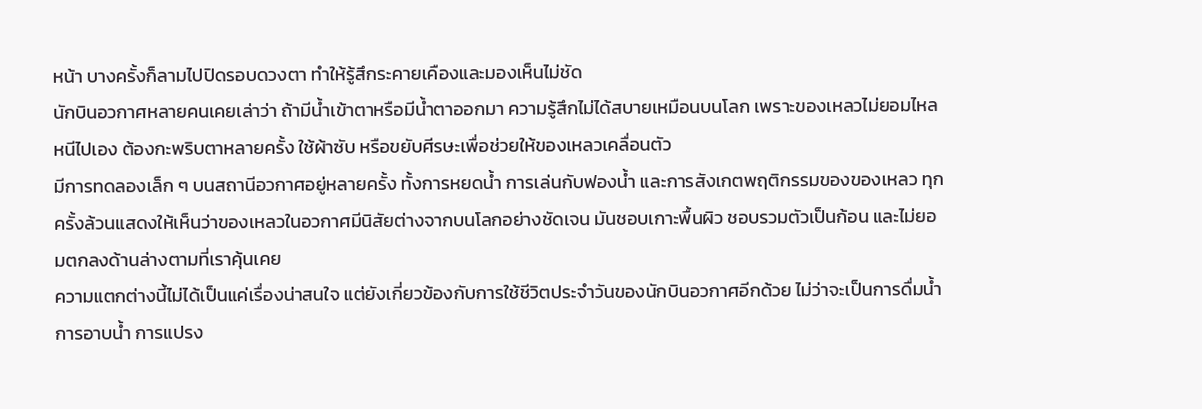หน้า บางครั้งก็ลามไปปิดรอบดวงตา ทำให้รู้สึกระคายเคืองและมองเห็นไม่ชัด
นักบินอวกาศหลายคนเคยเล่าว่า ถ้ามีน้ำเข้าตาหรือมีน้ำตาออกมา ความรู้สึกไม่ได้สบายเหมือนบนโลก เพราะของเหลวไม่ยอมไหลหนีไปเอง ต้องกะพริบตาหลายครั้ง ใช้ผ้าซับ หรือขยับศีรษะเพื่อช่วยให้ของเหลวเคลื่อนตัว
มีการทดลองเล็ก ๆ บนสถานีอวกาศอยู่หลายครั้ง ทั้งการหยดน้ำ การเล่นกับฟองน้ำ และการสังเกตพฤติกรรมของของเหลว ทุกครั้งล้วนแสดงให้เห็นว่าของเหลวในอวกาศมีนิสัยต่างจากบนโลกอย่างชัดเจน มันชอบเกาะพื้นผิว ชอบรวมตัวเป็นก้อน และไม่ยอมตกลงด้านล่างตามที่เราคุ้นเคย
ความแตกต่างนี้ไม่ได้เป็นแค่เรื่องน่าสนใจ แต่ยังเกี่ยวข้องกับการใช้ชีวิตประจำวันของนักบินอวกาศอีกด้วย ไม่ว่าจะเป็นการดื่มน้ำ การอาบน้ำ การแปรง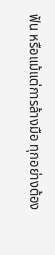ฟัน หรือแม้แต่การล้างมือ ทุกอย่างต้อง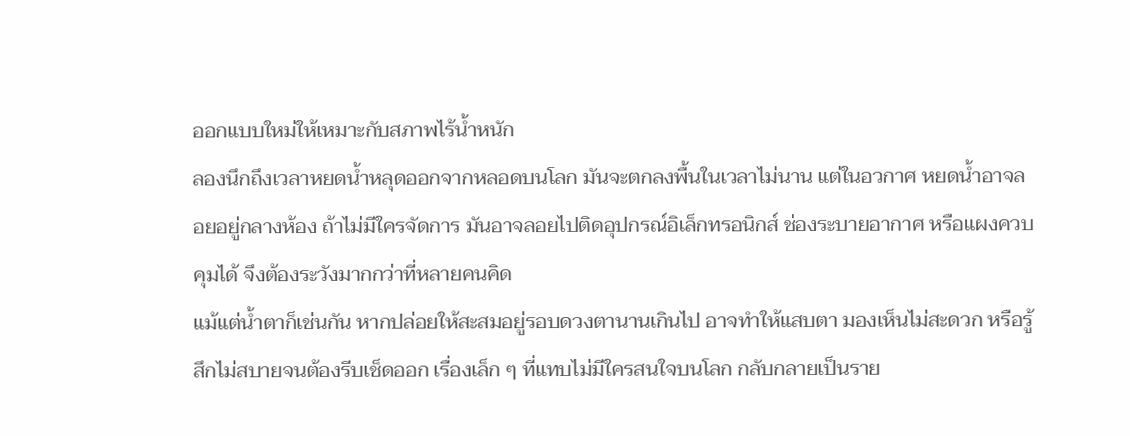ออกแบบใหม่ให้เหมาะกับสภาพไร้น้ำหนัก
ลองนึกถึงเวลาหยดน้ำหลุดออกจากหลอดบนโลก มันจะตกลงพื้นในเวลาไม่นาน แต่ในอวกาศ หยดน้ำอาจลอยอยู่กลางห้อง ถ้าไม่มีใครจัดการ มันอาจลอยไปติดอุปกรณ์อิเล็กทรอนิกส์ ช่องระบายอากาศ หรือแผงควบคุมได้ จึงต้องระวังมากกว่าที่หลายคนคิด
แม้แต่น้ำตาก็เช่นกัน หากปล่อยให้สะสมอยู่รอบดวงตานานเกินไป อาจทำให้แสบตา มองเห็นไม่สะดวก หรือรู้สึกไม่สบายจนต้องรีบเช็ดออก เรื่องเล็ก ๆ ที่แทบไม่มีใครสนใจบนโลก กลับกลายเป็นราย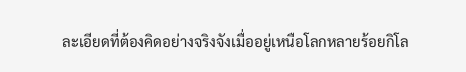ละเอียดที่ต้องคิดอย่างจริงจังเมื่ออยู่เหนือโลกหลายร้อยกิโล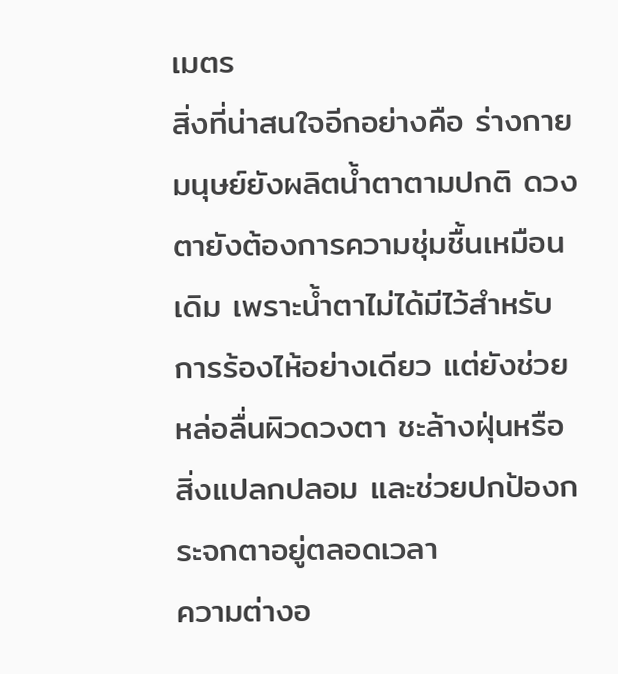เมตร
สิ่งที่น่าสนใจอีกอย่างคือ ร่างกายมนุษย์ยังผลิตน้ำตาตามปกติ ดวงตายังต้องการความชุ่มชื้นเหมือนเดิม เพราะน้ำตาไม่ได้มีไว้สำหรับการร้องไห้อย่างเดียว แต่ยังช่วยหล่อลื่นผิวดวงตา ชะล้างฝุ่นหรือสิ่งแปลกปลอม และช่วยปกป้องกระจกตาอยู่ตลอดเวลา
ความต่างอ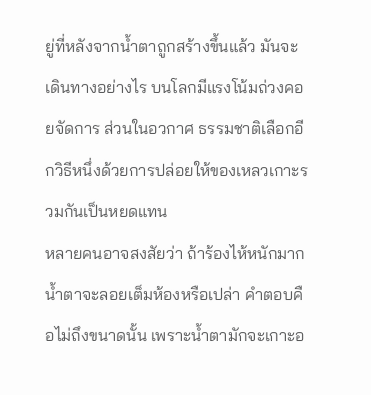ยู่ที่หลังจากน้ำตาถูกสร้างขึ้นแล้ว มันจะเดินทางอย่างไร บนโลกมีแรงโน้มถ่วงคอยจัดการ ส่วนในอวกาศ ธรรมชาติเลือกอีกวิธีหนึ่งด้วยการปล่อยให้ของเหลวเกาะรวมกันเป็นหยดแทน
หลายคนอาจสงสัยว่า ถ้าร้องไห้หนักมาก น้ำตาจะลอยเต็มห้องหรือเปล่า คำตอบคือไม่ถึงขนาดนั้น เพราะน้ำตามักจะเกาะอ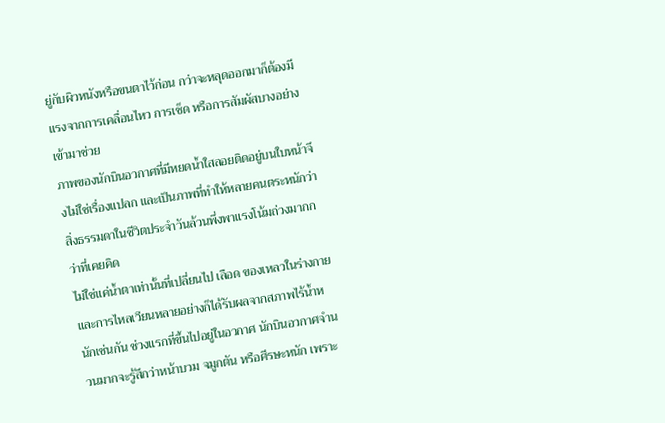ยู่กับผิวหนังหรือขนตาไว้ก่อน กว่าจะหลุดออกมาก็ต้องมีแรงจากการเคลื่อนไหว การเช็ด หรือการสัมผัสบางอย่างเข้ามาช่วย
ภาพของนักบินอวกาศที่มีหยดน้ำใสลอยติดอยู่บนใบหน้าจึงไม่ใช่เรื่องแปลก และเป็นภาพที่ทำให้หลายคนตระหนักว่า สิ่งธรรมดาในชีวิตประจำวันล้วนพึ่งพาแรงโน้มถ่วงมากกว่าที่เคยคิด
ไม่ใช่แค่น้ำตาเท่านั้นที่เปลี่ยนไป เลือด ของเหลวในร่างกาย และการไหลเวียนหลายอย่างก็ได้รับผลจากสภาพไร้น้ำหนักเช่นกัน ช่วงแรกที่ขึ้นไปอยู่ในอวกาศ นักบินอวกาศจำนวนมากจะรู้สึกว่าหน้าบวม จมูกตัน หรือศีรษะหนัก เพราะ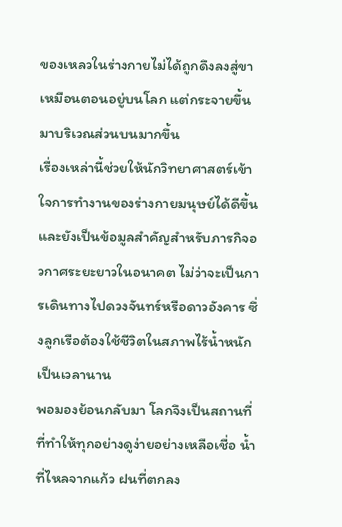ของเหลวในร่างกายไม่ได้ถูกดึงลงสู่ขาเหมือนตอนอยู่บนโลก แต่กระจายขึ้นมาบริเวณส่วนบนมากขึ้น
เรื่องเหล่านี้ช่วยให้นักวิทยาศาสตร์เข้าใจการทำงานของร่างกายมนุษย์ได้ดีขึ้น และยังเป็นข้อมูลสำคัญสำหรับภารกิจอวกาศระยะยาวในอนาคต ไม่ว่าจะเป็นการเดินทางไปดวงจันทร์หรือดาวอังคาร ซึ่งลูกเรือต้องใช้ชีวิตในสภาพไร้น้ำหนักเป็นเวลานาน
พอมองย้อนกลับมา โลกจึงเป็นสถานที่ที่ทำให้ทุกอย่างดูง่ายอย่างเหลือเชื่อ น้ำที่ไหลจากแก้ว ฝนที่ตกลง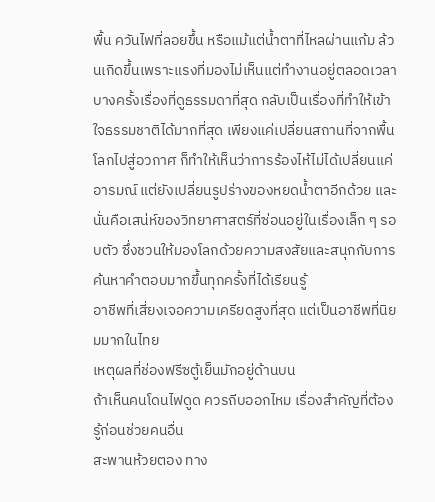พื้น ควันไฟที่ลอยขึ้น หรือแม้แต่น้ำตาที่ไหลผ่านแก้ม ล้วนเกิดขึ้นเพราะแรงที่มองไม่เห็นแต่ทำงานอยู่ตลอดเวลา
บางครั้งเรื่องที่ดูธรรมดาที่สุด กลับเป็นเรื่องที่ทำให้เข้าใจธรรมชาติได้มากที่สุด เพียงแค่เปลี่ยนสถานที่จากพื้นโลกไปสู่อวกาศ ก็ทำให้เห็นว่าการร้องไห้ไม่ได้เปลี่ยนแค่อารมณ์ แต่ยังเปลี่ยนรูปร่างของหยดน้ำตาอีกด้วย และนั่นคือเสน่ห์ของวิทยาศาสตร์ที่ซ่อนอยู่ในเรื่องเล็ก ๆ รอบตัว ซึ่งชวนให้มองโลกด้วยความสงสัยและสนุกกับการค้นหาคำตอบมากขึ้นทุกครั้งที่ได้เรียนรู้
อาชีพที่เสี่ยงเจอความเครียดสูงที่สุด แต่เป็นอาชีพที่นิยมมากในไทย
เหตุผลที่ช่องฟรีซตู้เย็นมักอยู่ด้านบน
ถ้าเห็นคนโดนไฟดูด ควรถีบออกไหม เรื่องสำคัญที่ต้องรู้ก่อนช่วยคนอื่น
สะพานห้วยตอง ทาง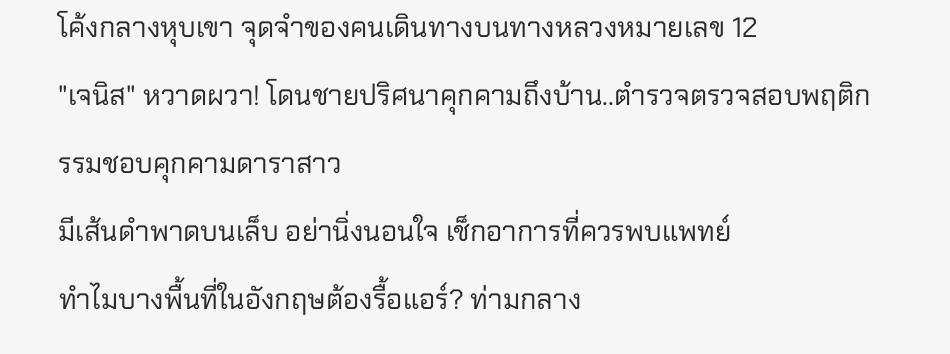โค้งกลางหุบเขา จุดจำของคนเดินทางบนทางหลวงหมายเลข 12
"เจนิส" หวาดผวา! โดนชายปริศนาคุกคามถึงบ้าน..ตำรวจตรวจสอบพฤติกรรมชอบคุกคามดาราสาว
มีเส้นดำพาดบนเล็บ อย่านิ่งนอนใจ เช็กอาการที่ควรพบแพทย์
ทำไมบางพื้นที่ในอังกฤษต้องรื้อแอร์? ท่ามกลาง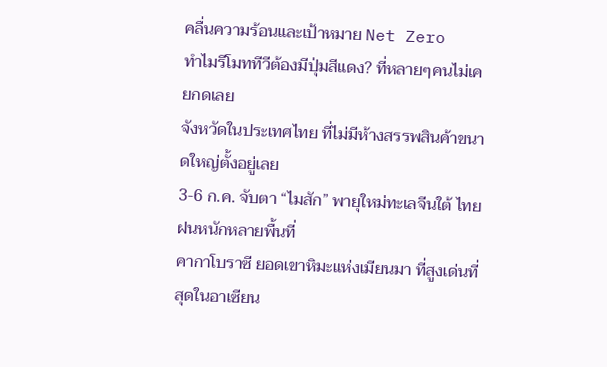คลื่นความร้อนและเป้าหมาย Net Zero
ทำไมรีโมททีวีต้องมีปุ่มสีแดง? ที่หลายๆคนไม่เคยกดเลย
จังหวัดในประเทศไทย ที่ไม่มีห้างสรรพสินค้าขนาดใหญ่ตั้งอยู่เลย
3-6 ก.ค. จับตา “ไมสัก” พายุใหม่ทะเลจีนใต้ ไทยฝนหนักหลายพื้นที่
คากาโบราซี ยอดเขาหิมะแห่งเมียนมา ที่สูงเด่นที่สุดในอาเซียน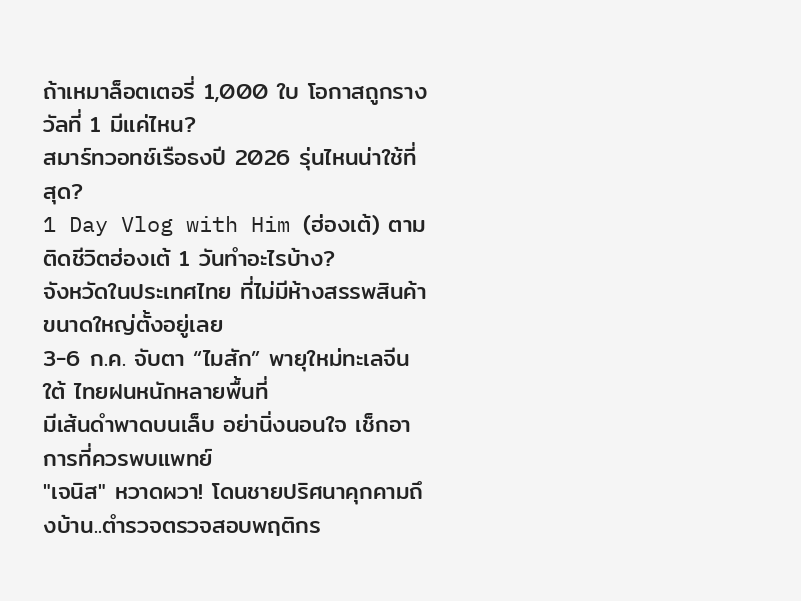ถ้าเหมาล็อตเตอรี่ 1,000 ใบ โอกาสถูกรางวัลที่ 1 มีแค่ไหน?
สมาร์ทวอทช์เรือธงปี 2026 รุ่นไหนน่าใช้ที่สุด?
1 Day Vlog with Him (ฮ่องเต้) ตามติดชีวิตฮ่องเต้ 1 วันทำอะไรบ้าง?
จังหวัดในประเทศไทย ที่ไม่มีห้างสรรพสินค้าขนาดใหญ่ตั้งอยู่เลย
3-6 ก.ค. จับตา “ไมสัก” พายุใหม่ทะเลจีนใต้ ไทยฝนหนักหลายพื้นที่
มีเส้นดำพาดบนเล็บ อย่านิ่งนอนใจ เช็กอาการที่ควรพบแพทย์
"เจนิส" หวาดผวา! โดนชายปริศนาคุกคามถึงบ้าน..ตำรวจตรวจสอบพฤติกร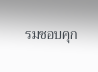รมชอบคุก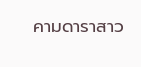คามดาราสาว